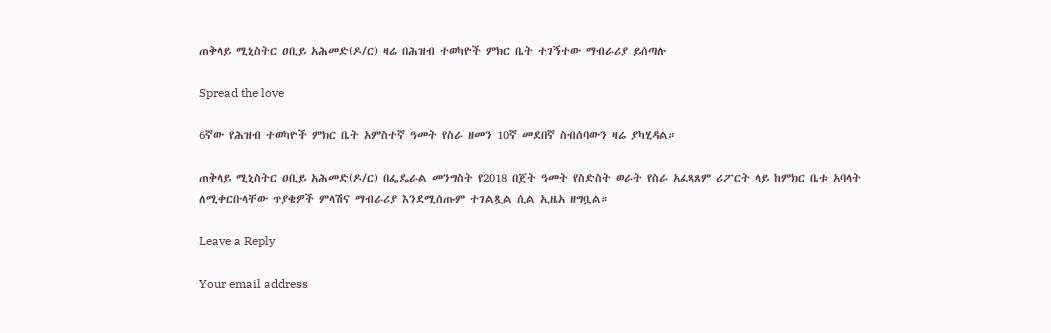ጠቅላይ ሚኒስትር ዐቢይ አሕመድ(ዶ/ር) ዛሬ በሕዝብ ተወካዮች ምክር ቤት ተገኝተው ማብራሪያ ይሰጣሉ

Spread the love

6ኛው የሕዝብ ተወካዮች ምክር ቤት አምስተኛ ዓመት የስራ ዘመን 10ኛ መደበኛ ስብሰባውን ዛሬ ያካሂዳል።

ጠቅላይ ሚኒስትር ዐቢይ አሕመድ(ዶ/ር) በፌዴራል መንግስት የ2018 በጀት ዓመት የስድስት ወራት የስራ አፈጻጸም ሪፖርት ላይ ከምክር ቤቱ አባላት ለሚቀርቡላቸው ጥያቄዎች ምላሽና ማብራሪያ እንደሚሰጡም ተገልጿል ሲል ኢዜአ ዘግቧል።

Leave a Reply

Your email address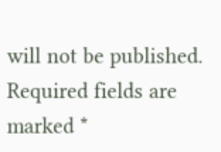will not be published. Required fields are marked *